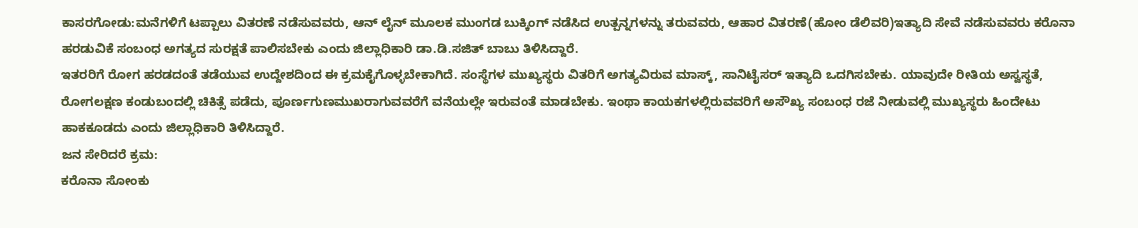ಕಾಸರಗೋಡು:ಮನೆಗಳಿಗೆ ಟಪ್ಪಾಲು ವಿತರಣೆ ನಡೆಸುವವರು, ಆನ್ ಲೈನ್ ಮೂಲಕ ಮುಂಗಡ ಬುಕ್ಕಿಂಗ್ ನಡೆಸಿದ ಉತ್ಪನ್ನಗಳನ್ನು ತರುವವರು, ಆಹಾರ ವಿತರಣೆ(ಹೋಂ ಡೆಲಿವರಿ)ಇತ್ಯಾದಿ ಸೇವೆ ನಡೆಸುವವರು ಕರೊನಾ ಹರಡುವಿಕೆ ಸಂಬಂಧ ಅಗತ್ಯದ ಸುರಕ್ಷತೆ ಪಾಲಿಸಬೇಕು ಎಂದು ಜಿಲ್ಲಾಧಿಕಾರಿ ಡಾ.ಡಿ.ಸಜಿತ್ ಬಾಬು ತಿಳಿಸಿದ್ದಾರೆ.
ಇತರರಿಗೆ ರೋಗ ಹರಡದಂತೆ ತಡೆಯುವ ಉದ್ದೇಶದಿಂದ ಈ ಕ್ರಮಕೈಗೊಳ್ಳಬೇಕಾಗಿದೆ. ಸಂಸ್ಥೆಗಳ ಮುಖ್ಯಸ್ಥರು ವಿತರಿಗೆ ಅಗತ್ಯವಿರುವ ಮಾಸ್ಕ್, ಸಾನಿಟೈಸರ್ ಇತ್ಯಾದಿ ಒದಗಿಸಬೇಕು. ಯಾವುದೇ ರೀತಿಯ ಅಸ್ವಸ್ಥತೆ, ರೋಗಲಕ್ಷಣ ಕಂಡುಬಂದಲ್ಲಿ ಚಿಕಿತ್ಸೆ ಪಡೆದು, ಪೂರ್ಣಗುಣಮುಖರಾಗುವವರೆಗೆ ವನೆಯಲ್ಲೇ ಇರುವಂತೆ ಮಾಡಬೇಕು. ಇಂಥಾ ಕಾಯಕಗಳಲ್ಲಿರುವವರಿಗೆ ಅಸೌಖ್ಯ ಸಂಬಂಧ ರಜೆ ನೀಡುವಲ್ಲಿ ಮುಖ್ಯಸ್ಥರು ಹಿಂದೇಟು ಹಾಕಕೂಡದು ಎಂದು ಜಿಲ್ಲಾಧಿಕಾರಿ ತಿಳಿಸಿದ್ದಾರೆ.
ಜನ ಸೇರಿದರೆ ಕ್ರಮ:
ಕರೊನಾ ಸೋಂಕು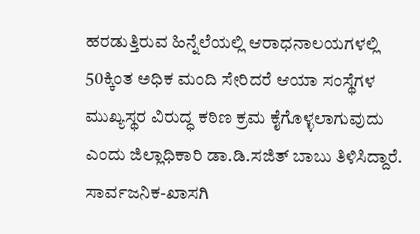ಹರಡುತ್ತಿರುವ ಹಿನ್ನೆಲೆಯಲ್ಲಿ ಆರಾಧನಾಲಯಗಳಲ್ಲಿ 50ಕ್ಕಿಂತ ಅಧಿಕ ಮಂದಿ ಸೇರಿದರೆ ಆಯಾ ಸಂಸ್ಥೆಗಳ ಮುಖ್ಯಸ್ಥರ ವಿರುದ್ಧ ಕಠಿಣ ಕ್ರಮ ಕೈಗೊಳ್ಳಲಾಗುವುದು ಎಂದು ಜಿಲ್ಲಾಧಿಕಾರಿ ಡಾ.ಡಿ.ಸಜಿತ್ ಬಾಬು ತಿಳಿಸಿದ್ದಾರೆ. ಸಾರ್ವಜನಿಕ-ಖಾಸಗಿ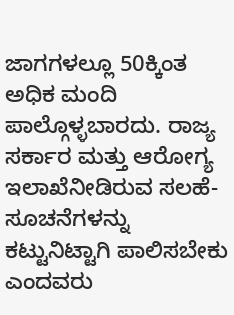ಜಾಗಗಳಲ್ಲೂ 50ಕ್ಕಿಂತ ಅಧಿಕ ಮಂದಿ ಪಾಲ್ಗೊಳ್ಳಬಾರದು. ರಾಜ್ಯ ಸರ್ಕಾರ ಮತ್ತು ಆರೋಗ್ಯ ಇಲಾಖೆನೀಡಿರುವ ಸಲಹೆ-ಸೂಚನೆಗಳನ್ನು ಕಟ್ಟುನಿಟ್ಟಾಗಿ ಪಾಲಿಸಬೇಕು ಎಂದವರು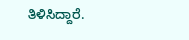ತಿಳಿಸಿದ್ದಾರೆ.